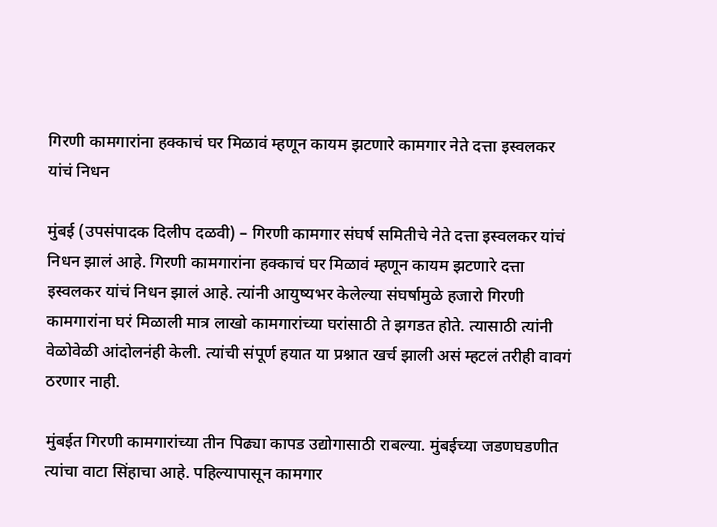गिरणी कामगारांना हक्काचं घर मिळावं म्हणून कायम झटणारे कामगार नेते दत्ता इस्वलकर यांचं निधन

मुंबई (उपसंपादक दिलीप दळवी) – गिरणी कामगार संघर्ष समितीचे नेते दत्ता इस्वलकर यांचं निधन झालं आहे. गिरणी कामगारांना हक्काचं घर मिळावं म्हणून कायम झटणारे दत्ता इस्वलकर यांचं निधन झालं आहे. त्यांनी आयुष्यभर केलेल्या संघर्षामुळे हजारो गिरणी कामगारांना घरं मिळाली मात्र लाखो कामगारांच्या घरांसाठी ते झगडत होते. त्यासाठी त्यांनी वेळोवेळी आंदोलनंही केली. त्यांची संपूर्ण हयात या प्रश्नात खर्च झाली असं म्हटलं तरीही वावगं ठरणार नाही.

मुंबईत गिरणी कामगारांच्या तीन पिढ्या कापड उद्योगासाठी राबल्या. मुंबईच्या जडणघडणीत त्यांचा वाटा सिंहाचा आहे. पहिल्यापासून कामगार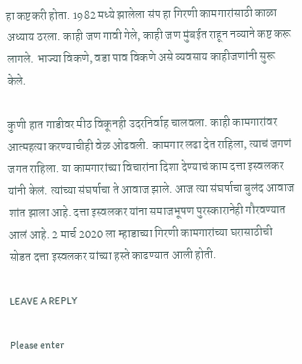हा कष्टकरी होता. 1982 मध्ये झालेला संप हा गिरणी कामगारांसाठी काळा अध्याय ठरला. काही जण गावी गेले, काही जण मुंबईत राहून नव्याने कष्ट करू लागले. भाज्या विकणे, वडा पाव विकणे असे व्यवसाय काहीजणांनी सुरू केले.

कुणी हात गाडीवर मीठ विकूनही उदरनिर्वाह चालवला. काही कामगारांवर आत्महत्या करण्याचीही वेळ ओढवली. कामगार लढा देत राहिला, त्याचं जगणं जगत राहिला. या कामगारांच्या विचारांना दिशा देण्याचं काम दत्ता इस्वलकर यांनी केलं. त्यांच्या संघर्षाचा ते आवाज झाले. आज त्या संघर्षाचा बुलंद आवाज शांत झाला आहे. दत्ता इस्वलकर यांना समाजभूषण पुरस्कारानेही गौरवण्यात आलं आहे. 2 मार्च 2020 ला म्हाडाच्या गिरणी कामगारांच्या घरासाठीची सोडत दत्ता इस्वलकर यांच्या हस्ते काढण्यात आली होती.

LEAVE A REPLY

Please enter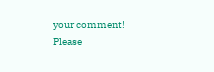your comment!
Please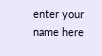enter your name here